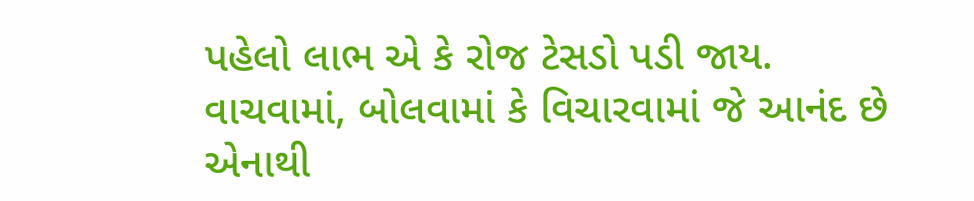પહેલો લાભ એ કે રોજ ટેસડો પડી જાય. વાચવામાં, બોલવામાં કે વિચારવામાં જે આનંદ છે એનાથી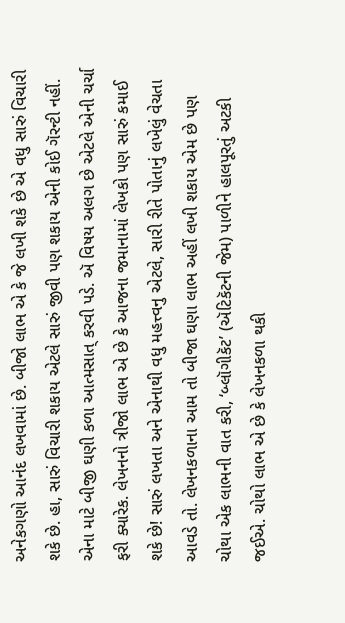અનેકગણો આનંદ લખવામાં છે. બીજો લાભ એ કે જે લખી શકે છે એ વધુ સારું વિચારી શકે છે. હા, સારું વિચારી શકાય એટલે સારું જીવી પણ શકાય એની કોઈ ગૅરન્ટી નહીં. એના માટે બીજી ઘણી કળા આત્મસાત્ કરવી પડે. ઍ વિષય અલગ છે એટલે એની ચર્ચા ફરી ક્યારેક. લેખનનો ત્રીજો લાભ એ છે કે આજના જમાનામાં લેખકો પણ સારું કમાઈ શકે છે! સારું લખતા અને એનાથી વધુ મહત્ત્વનુ એટલે, સારી રીતે પોતાનું લખેલું વેચતા આવડે તો. લેખનકળાના આમ તો બીજા ઘણા લાભ અહીં લખી શકાય એમ છે પણ ચોથા એક લાભની વાત કરી, ‘બ્લૉગીકૅટ’ (ઍટિકૅટની જેમ) પાળીને હાલપૂરતું અટકી જઈએ. ચોથો લાભ એ છે કે લેખનકળા થકી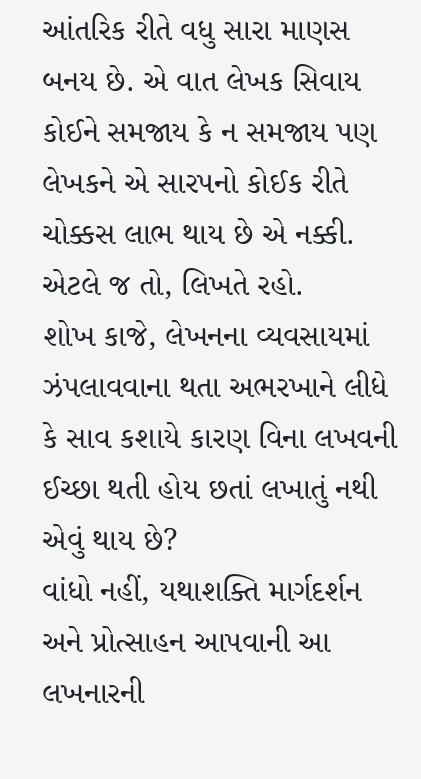આંતરિક રીતે વધુ સારા માણસ બનય છે. એ વાત લેખક સિવાય કોઈને સમજાય કે ન સમજાય પણ લેખકને એ સારપનો કોઈક રીતે ચોક્કસ લાભ થાય છે એ નક્કી. એટલે જ તો, લિખતે રહો.
શોખ કાજે, લેખનના વ્યવસાયમાં ઝંપલાવવાના થતા અભરખાને લીધે કે સાવ કશાયે કારણ વિના લખવની ઈચ્છા થતી હોય છતાં લખાતું નથી એવું થાય છે?
વાંધો નહીં, યથાશક્તિ માર્ગદર્શન અને પ્રોત્સાહન આપવાની આ લખનારની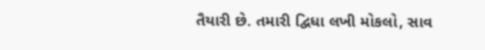તૈયારી છે. તમારી દ્વિધા લખી મોકલો, સાવ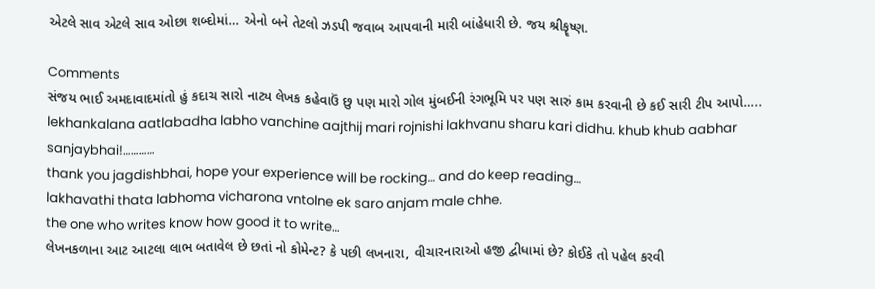એટલે સાવ એટલે સાવ ઓછા શબ્દોમાં… એનો બને તેટલો ઝડપી જવાબ આપવાની મારી બાંહેધારી છે. જય શ્રીકૄષ્ણ.

Comments
સંજય ભાઈ અમદાવાદમાંતો હું કદાચ સારો નાટ્ય લેખક કહેવાઉં છુ પણ મારો ગોલ મુંબઈની રંગભૂમિ પર પણ સારું કામ કરવાની છે કઈ સારી ટીપ આપો…..
lekhankalana aatlabadha labho vanchine aajthij mari rojnishi lakhvanu sharu kari didhu. khub khub aabhar
sanjaybhai!…………
thank you jagdishbhai, hope your experience will be rocking… and do keep reading…
lakhavathi thata labhoma vicharona vntolne ek saro anjam male chhe.
the one who writes know how good it to write…
લેખનકળાના આટ આટલા લાભ બતાવેલ છે છતાં નો કોમેન્ટ? કે પછી લખનારા, વીચારનારાઓ હજી દ્વીધામાં છે? કોઈકે તો પહેલ કરવી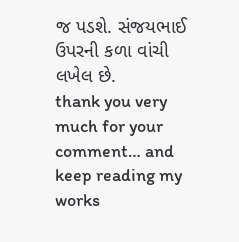જ પડશે. સંજયભાઈ ઉપરની કળા વાંચી લખેલ છે.
thank you very much for your comment… and keep reading my works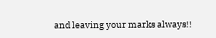and leaving your marks always!!